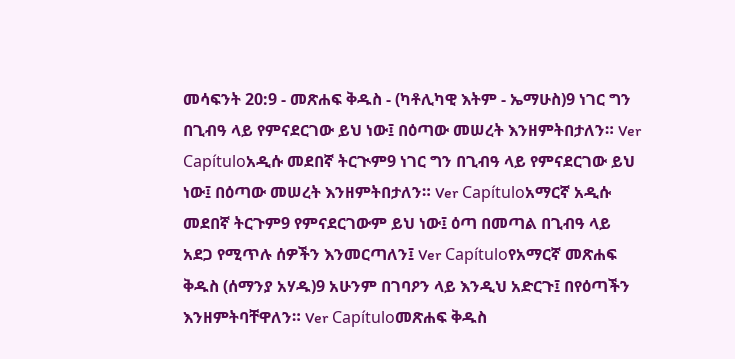መሳፍንት 20:9 - መጽሐፍ ቅዱስ - (ካቶሊካዊ እትም - ኤማሁስ)9 ነገር ግን በጊብዓ ላይ የምናደርገው ይህ ነው፤ በዕጣው መሠረት እንዘምትበታለን። Ver Capítuloአዲሱ መደበኛ ትርጒም9 ነገር ግን በጊብዓ ላይ የምናደርገው ይህ ነው፤ በዕጣው መሠረት እንዘምትበታለን። Ver Capítuloአማርኛ አዲሱ መደበኛ ትርጉም9 የምናደርገውም ይህ ነው፤ ዕጣ በመጣል በጊብዓ ላይ አደጋ የሚጥሉ ሰዎችን እንመርጣለን፤ Ver Capítuloየአማርኛ መጽሐፍ ቅዱስ (ሰማንያ አሃዱ)9 አሁንም በገባዖን ላይ እንዲህ አድርጉ፤ በየዕጣችን እንዘምትባቸዋለን። Ver Capítuloመጽሐፍ ቅዱስ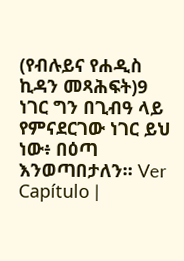(የብሉይና የሐዲስ ኪዳን መጻሕፍት)9 ነገር ግን በጊብዓ ላይ የምናደርገው ነገር ይህ ነው፥ በዕጣ እንወጣበታለን። Ver Capítulo |